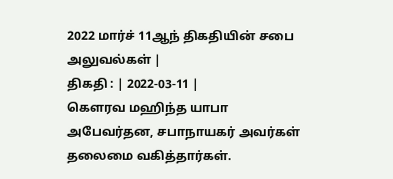2022 மார்ச் 11ஆந் திகதியின் சபை அலுவல்கள் |
திகதி : | 2022-03-11 |
கௌரவ மஹிந்த யாபா அபேவர்தன, சபாநாயகர் அவர்கள் தலைமை வகித்தார்கள்.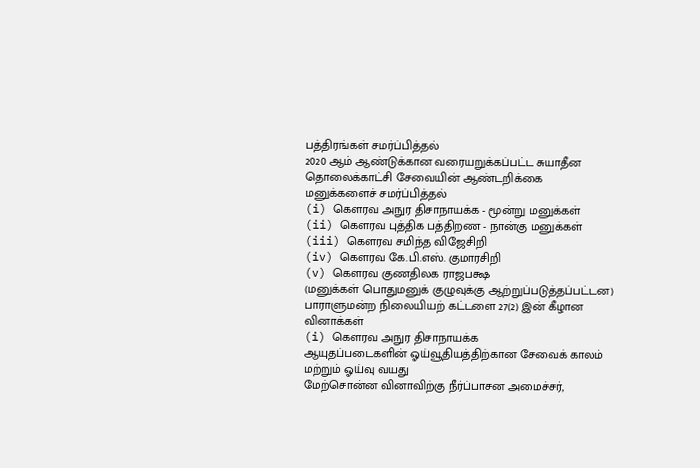பத்திரங்கள் சமர்ப்பித்தல்
2020 ஆம் ஆண்டுக்கான வரையறுக்கப்பட்ட சுயாதீன தொலைக்காட்சி சேவையின் ஆண்டறிக்கை
மனுக்களைச் சமர்ப்பித்தல்
(i) கௌரவ அநுர திசாநாயக்க - மூன்று மனுக்கள்
(ii) கௌரவ புத்திக பத்திறண - நான்கு மனுக்கள்
(iii) கௌரவ சமிந்த விஜேசிறி
(iv) கௌரவ கே.பி.எஸ். குமாரசிறி
(v) கௌரவ குணதிலக ராஜபக்ஷ
(மனுக்கள் பொதுமனுக் குழுவுக்கு ஆற்றுப்படுத்தப்பட்டன)
பாராளுமன்ற நிலையியற் கட்டளை 27(2) இன் கீழான வினாக்கள்
(i) கௌரவ அநுர திசாநாயக்க
ஆயுதப்படைகளின் ஓய்வூதியத்திற்கான சேவைக் காலம் மற்றும் ஓய்வு வயது
மேற்சொன்ன வினாவிற்கு நீர்ப்பாசன அமைச்சர்,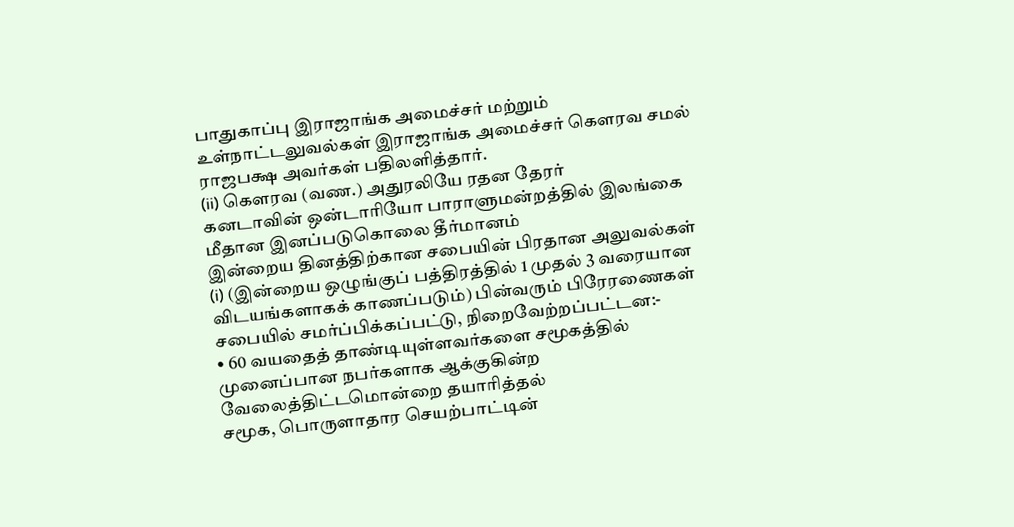பாதுகாப்பு இராஜாங்க அமைச்சர் மற்றும் உள்நாட்டலுவல்கள் இராஜாங்க அமைச்சர் கௌரவ சமல் ராஜபக்ஷ அவர்கள் பதிலளித்தார்.
(ii) கௌரவ (வண.) அதுரலியே ரதன தேரர்
கனடாவின் ஒன்டாரியோ பாராளுமன்றத்தில் இலங்கை மீதான இனப்படுகொலை தீர்மானம்
இன்றைய தினத்திற்கான சபையின் பிரதான அலுவல்கள்
(i) (இன்றைய ஒழுங்குப் பத்திரத்தில் 1 முதல் 3 வரையான விடயங்களாகக் காணப்படும்) பின்வரும் பிரேரணைகள் சபையில் சமர்ப்பிக்கப்பட்டு, நிறைவேற்றப்பட்டன:-
• 60 வயதைத் தாண்டியுள்ளவர்களை சமூகத்தில் முனைப்பான நபர்களாக ஆக்குகின்ற வேலைத்திட்டமொன்றை தயாரித்தல்
சமூக, பொருளாதார செயற்பாட்டின்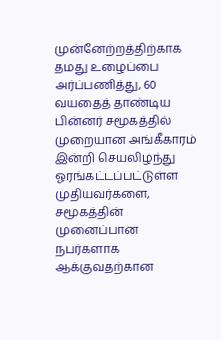முன்னேற்றத்திற்காக தமது உழைப்பை அர்ப்பணித்து, 60 வயதைத் தாண்டிய பின்னர் சமூகத்தில் முறையான அங்கீகாரம் இன்றி செயலிழந்து ஓரங்கட்டப்பட்டுள்ள முதியவர்களை, சமூகத்தின் முனைப்பான நபர்களாக ஆக்குவதற்கான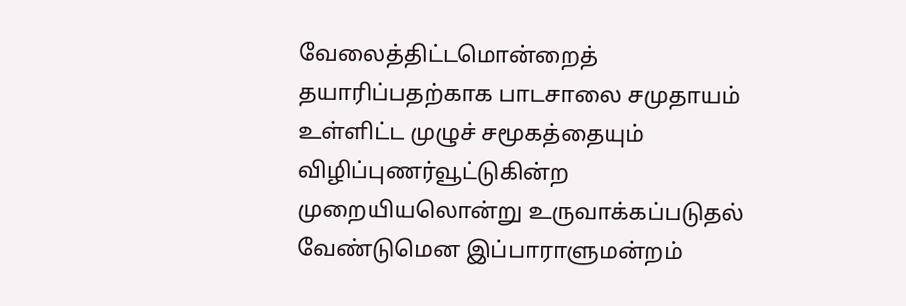வேலைத்திட்டமொன்றைத் தயாரிப்பதற்காக பாடசாலை சமுதாயம் உள்ளிட்ட முழுச் சமூகத்தையும் விழிப்புணர்வூட்டுகின்ற முறையியலொன்று உருவாக்கப்படுதல் வேண்டுமென இப்பாராளுமன்றம்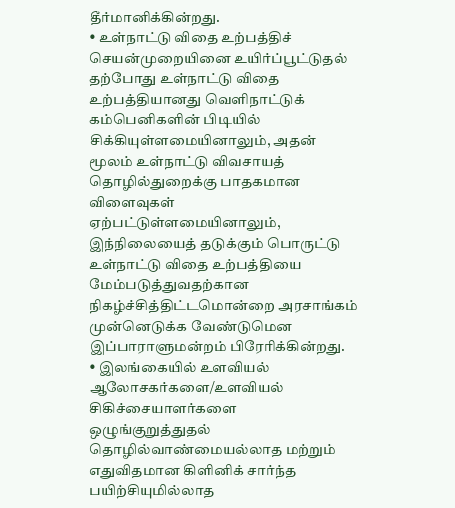தீர்மானிக்கின்றது.
• உள்நாட்டு விதை உற்பத்திச் செயன்முறையினை உயிர்ப்பூட்டுதல்
தற்போது உள்நாட்டு விதை உற்பத்தியானது வெளிநாட்டுக் கம்பெனிகளின் பிடியில் சிக்கியுள்ளமையினாலும், அதன் மூலம் உள்நாட்டு விவசாயத் தொழில்துறைக்கு பாதகமான விளைவுகள் ஏற்பட்டுள்ளமையினாலும், இந்நிலையைத் தடுக்கும் பொருட்டு உள்நாட்டு விதை உற்பத்தியை மேம்படுத்துவதற்கான நிகழ்ச்சித்திட்டமொன்றை அரசாங்கம் முன்னெடுக்க வேண்டுமென இப்பாராளுமன்றம் பிரேரிக்கின்றது.
• இலங்கையில் உளவியல் ஆலோசகர்களை/உளவியல் சிகிச்சையாளர்களை ஒழுங்குறுத்துதல்
தொழில்வாண்மையல்லாத மற்றும் எதுவிதமான கிளினிக் சார்ந்த பயிற்சியுமில்லாத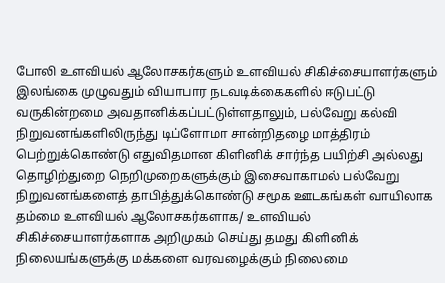போலி உளவியல் ஆலோசகர்களும் உளவியல் சிகிச்சையாளர்களும் இலங்கை முழுவதும் வியாபார நடவடிக்கைகளில் ஈடுபட்டு வருகின்றமை அவதானிக்கப்பட்டுள்ளதாலும், பல்வேறு கல்வி நிறுவனங்களிலிருந்து டிப்ளோமா சான்றிதழை மாத்திரம் பெற்றுக்கொண்டு எதுவிதமான கிளினிக் சார்ந்த பயிற்சி அல்லது தொழிற்துறை நெறிமுறைகளுக்கும் இசைவாகாமல் பல்வேறு நிறுவனங்களைத் தாபித்துக்கொண்டு சமூக ஊடகங்கள் வாயிலாக தம்மை உளவியல் ஆலோசகர்களாக/ உளவியல் சிகிச்சையாளர்களாக அறிமுகம் செய்து தமது கிளினிக் நிலையங்களுக்கு மக்களை வரவழைக்கும் நிலைமை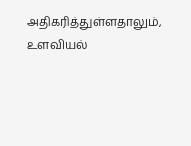அதிகரித்துள்ளதாலும், உளவியல்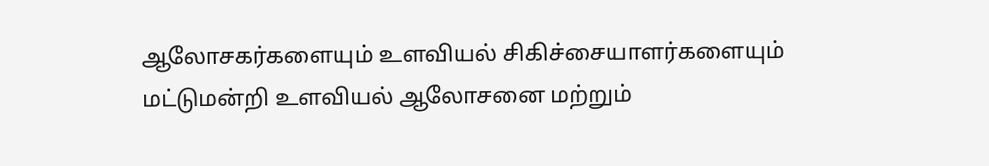ஆலோசகர்களையும் உளவியல் சிகிச்சையாளர்களையும் மட்டுமன்றி உளவியல் ஆலோசனை மற்றும்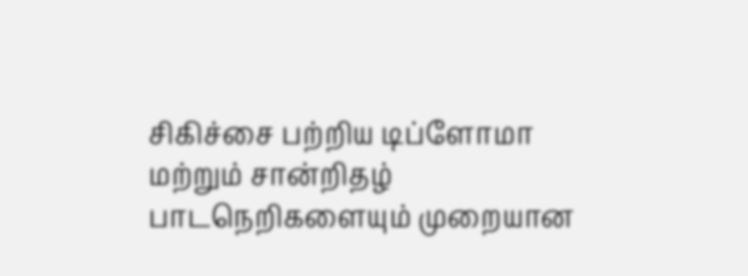சிகிச்சை பற்றிய டிப்ளோமா மற்றும் சான்றிதழ் பாடநெறிகளையும் முறையான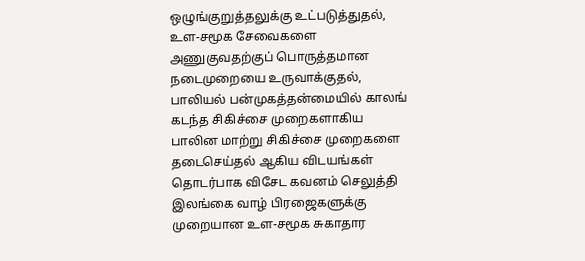ஒழுங்குறுத்தலுக்கு உட்படுத்துதல், உள-சமூக சேவைகளை அணுகுவதற்குப் பொருத்தமான நடைமுறையை உருவாக்குதல், பாலியல் பன்முகத்தன்மையில் காலங் கடந்த சிகிச்சை முறைகளாகிய பாலின மாற்று சிகிச்சை முறைகளை தடைசெய்தல் ஆகிய விடயங்கள் தொடர்பாக விசேட கவனம் செலுத்தி இலங்கை வாழ் பிரஜைகளுக்கு முறையான உள-சமூக சுகாதார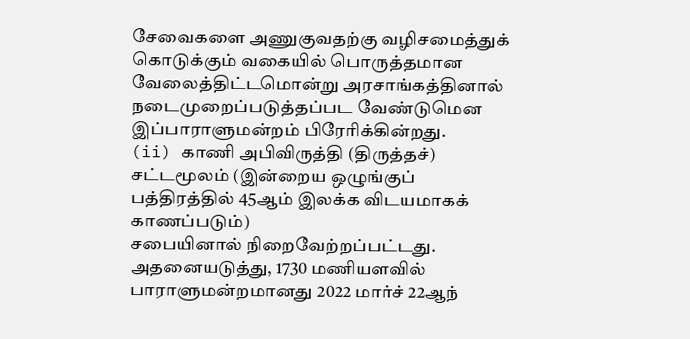சேவைகளை அணுகுவதற்கு வழிசமைத்துக் கொடுக்கும் வகையில் பொருத்தமான வேலைத்திட்டமொன்று அரசாங்கத்தினால் நடைமுறைப்படுத்தப்பட வேண்டுமென இப்பாராளுமன்றம் பிரேரிக்கின்றது.
(ii) காணி அபிவிருத்தி (திருத்தச்) சட்டமூலம் (இன்றைய ஒழுங்குப் பத்திரத்தில் 45ஆம் இலக்க விடயமாகக் காணப்படும்)
சபையினால் நிறைவேற்றப்பட்டது.
அதனையடுத்து, 1730 மணியளவில் பாராளுமன்றமானது 2022 மார்ச் 22ஆந்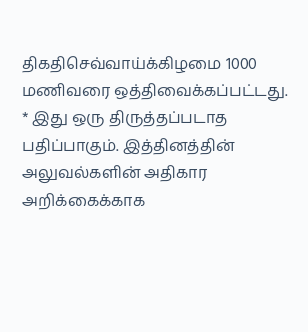திகதிசெவ்வாய்க்கிழமை 1000 மணிவரை ஒத்திவைக்கப்பட்டது.
* இது ஒரு திருத்தப்படாத பதிப்பாகும். இத்தினத்தின் அலுவல்களின் அதிகார அறிக்கைக்காக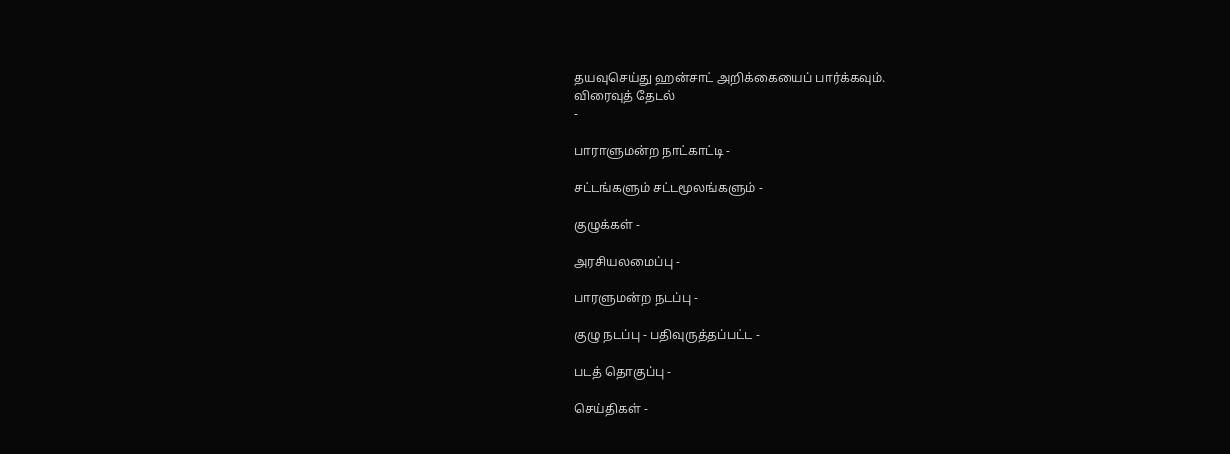தயவுசெய்து ஹன்சாட் அறிக்கையைப் பார்க்கவும்.
விரைவுத் தேடல்
-

பாராளுமன்ற நாட்காட்டி -

சட்டங்களும் சட்டமூலங்களும் -

குழுக்கள் -

அரசியலமைப்பு -

பாரளுமன்ற நடப்பு -

குழு நடப்பு - பதிவுருத்தப்பட்ட -

படத் தொகுப்பு -

செய்திகள் -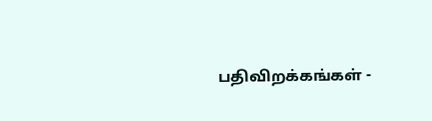பதிவிறக்கங்கள் -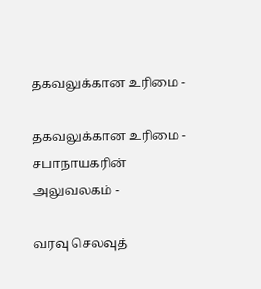தகவலுக்கான உரிமை -

தகவலுக்கான உரிமை - சபாநாயகரின் அலுவலகம் -

வரவு செலவுத்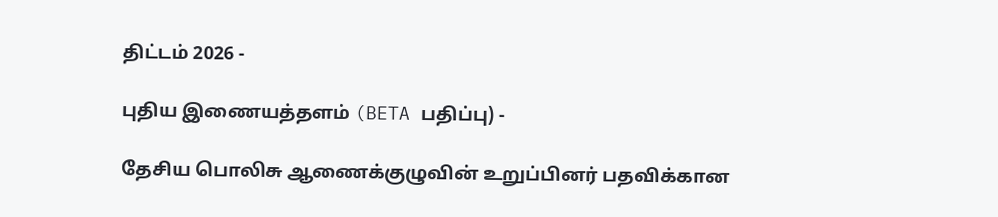திட்டம் 2026 -

புதிய இணையத்தளம் (BETA பதிப்பு) -

தேசிய பொலிசு ஆணைக்குழுவின் உறுப்பினர் பதவிக்கான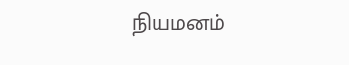நியமனம்